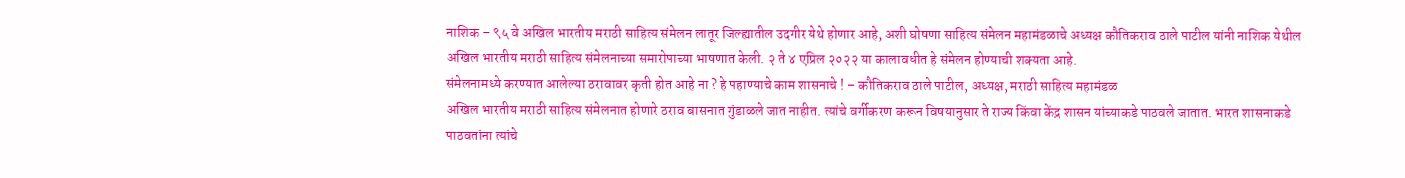नाशिक – ९५ वे अखिल भारतीय मराठी साहित्य संमेलन लातूर जिल्ह्यातील उदगीर येथे होणार आहे, अशी घोषणा साहित्य संमेलन महामंडळाचे अध्यक्ष कौतिकराव ठाले पाटील यांनी नाशिक येथील अखिल भारतीय मराठी साहित्य संमेलनाच्या समारोपाच्या भाषणात केली. २ ते ४ एप्रिल २०२२ या कालावधीत हे संमेलन होण्याची शक्यता आहे.
संमेलनामध्ये करण्यात आलेल्या ठरावावर कृती होत आहे ना ? हे पहाण्याचे काम शासनाचे ! – कौतिकराव ठाले पाटील, अध्यक्ष, मराठी साहित्य महामंडळ
अखिल भारतीय मराठी साहित्य संमेलनात होणारे ठराव बासनात गुंडाळले जात नाहीत. त्यांचे वर्गीकरण करून विषयानुसार ते राज्य किंवा केंद्र शासन यांच्याकडे पाठवले जातात. भारत शासनाकडे पाठवतांना त्यांचे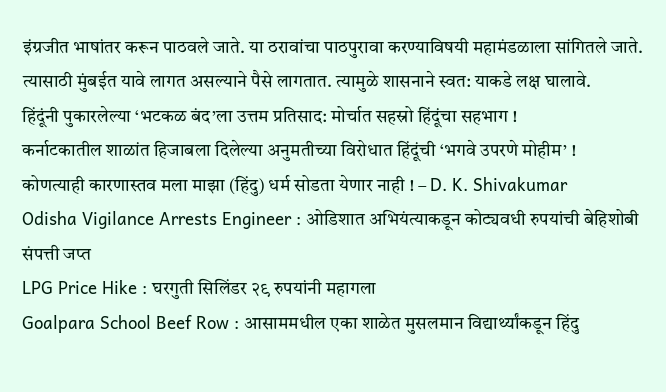इंग्रजीत भाषांतर करून पाठवले जाते. या ठरावांचा पाठपुरावा करण्याविषयी महामंडळाला सांगितले जाते. त्यासाठी मुंबईत यावे लागत असल्याने पैसे लागतात. त्यामुळे शासनाने स्वत: याकडे लक्ष घालावे.
हिंदूंनी पुकारलेल्या ‘भटकळ बंद’ला उत्तम प्रतिसाद: मोर्चात सहस्रो हिंदूंचा सहभाग !
कर्नाटकातील शाळांत हिजाबला दिलेल्या अनुमतीच्या विरोधात हिंदूंची ‘भगवे उपरणे मोहीम’ !
कोणत्याही कारणास्तव मला माझा (हिंदु) धर्म सोडता येणार नाही ! – D. K. Shivakumar
Odisha Vigilance Arrests Engineer : ओडिशात अभियंत्याकडून कोट्यवधी रुपयांची बेहिशोबी संपत्ती जप्त
LPG Price Hike : घरगुती सिलिंडर २९ रुपयांनी महागला
Goalpara School Beef Row : आसाममधील एका शाळेत मुसलमान विद्यार्थ्यांकडून हिंदु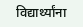विद्यार्थ्यांना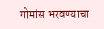गोमांस भरवण्याचा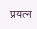प्रयत्न